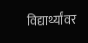विद्यार्थ्यांवर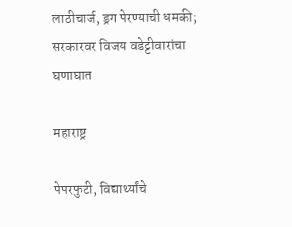लाठीचार्ज, ड्रग पेरण्याची धमकी; सरकारवर विजय वडेट्टीवारांचा घणाघात

महाराष्ट्र

पेपरफुटी, विद्यार्थ्यांचे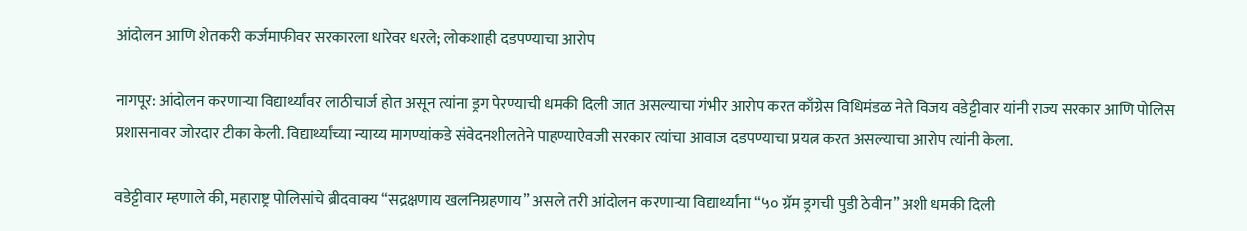आंदोलन आणि शेतकरी कर्जमाफीवर सरकारला धारेवर धरले; लोकशाही दडपण्याचा आरोप

नागपूर: आंदोलन करणाऱ्या विद्यार्थ्यांवर लाठीचार्ज होत असून त्यांना ड्रग पेरण्याची धमकी दिली जात असल्याचा गंभीर आरोप करत काँग्रेस विधिमंडळ नेते विजय वडेट्टीवार यांनी राज्य सरकार आणि पोलिस प्रशासनावर जोरदार टीका केली. विद्यार्थ्यांच्या न्याय्य मागण्यांकडे संवेदनशीलतेने पाहण्याऐवजी सरकार त्यांचा आवाज दडपण्याचा प्रयत्न करत असल्याचा आरोप त्यांनी केला.

वडेट्टीवार म्हणाले की, महाराष्ट्र पोलिसांचे ब्रीदवाक्य “सद्रक्षणाय खलनिग्रहणाय” असले तरी आंदोलन करणाऱ्या विद्यार्थ्यांना “५० ग्रॅम ड्रगची पुडी ठेवीन” अशी धमकी दिली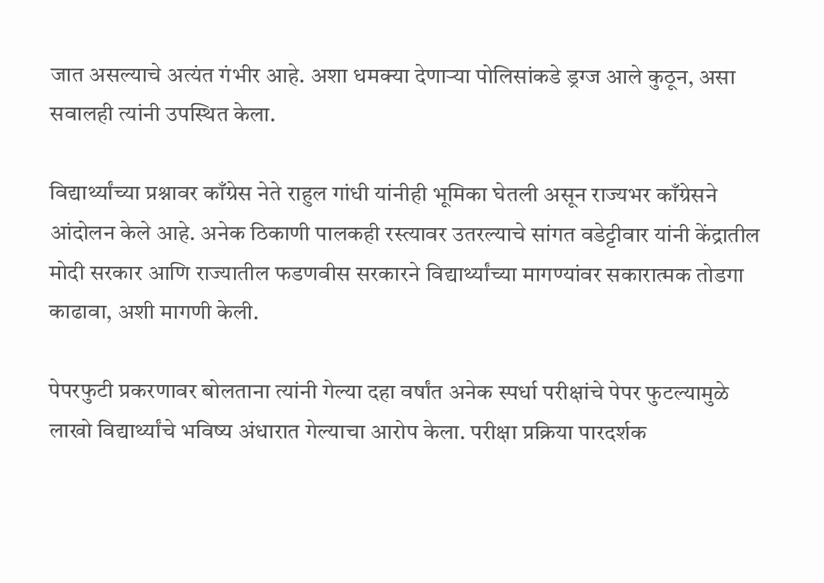जात असल्याचे अत्यंत गंभीर आहे. अशा धमक्या देणाऱ्या पोलिसांकडे ड्रग्ज आले कुठून, असा सवालही त्यांनी उपस्थित केला.

विद्यार्थ्यांच्या प्रश्नावर काँग्रेस नेते राहुल गांधी यांनीही भूमिका घेतली असून राज्यभर काँग्रेसने आंदोलन केले आहे. अनेक ठिकाणी पालकही रस्त्यावर उतरल्याचे सांगत वडेट्टीवार यांनी केंद्रातील मोदी सरकार आणि राज्यातील फडणवीस सरकारने विद्यार्थ्यांच्या मागण्यांवर सकारात्मक तोडगा काढावा, अशी मागणी केली.

पेपरफुटी प्रकरणावर बोलताना त्यांनी गेल्या दहा वर्षांत अनेक स्पर्धा परीक्षांचे पेपर फुटल्यामुळे लाखो विद्यार्थ्यांचे भविष्य अंधारात गेल्याचा आरोप केला. परीक्षा प्रक्रिया पारदर्शक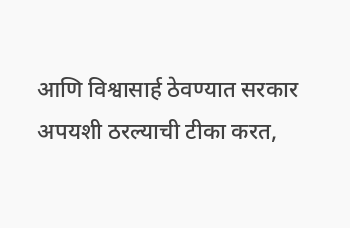आणि विश्वासार्ह ठेवण्यात सरकार अपयशी ठरल्याची टीका करत,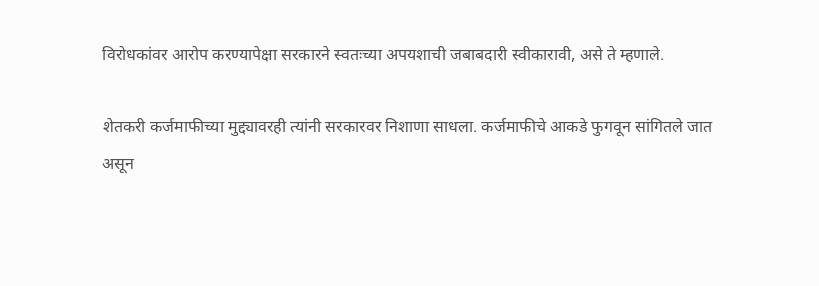विरोधकांवर आरोप करण्यापेक्षा सरकारने स्वतःच्या अपयशाची जबाबदारी स्वीकारावी, असे ते म्हणाले.

शेतकरी कर्जमाफीच्या मुद्द्यावरही त्यांनी सरकारवर निशाणा साधला. कर्जमाफीचे आकडे फुगवून सांगितले जात असून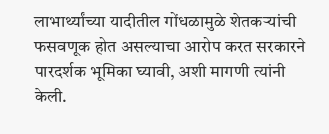लाभार्थ्यांच्या यादीतील गोंधळामुळे शेतकऱ्यांची फसवणूक होत असल्याचा आरोप करत सरकारने पारदर्शक भूमिका घ्यावी, अशी मागणी त्यांनी केली.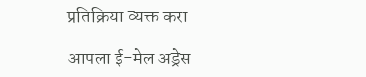प्रतिक्रिया व्यक्त करा

आपला ई-मेल अड्रेस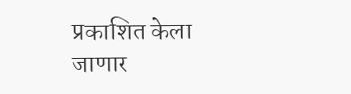प्रकाशित केला जाणार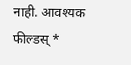नाही. आवश्यक फील्डस् *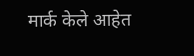मार्क केले आहेत